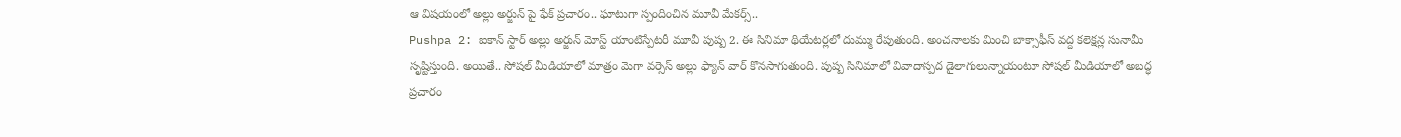ఆ విషయంలో అల్లు అర్జున్ పై ఫేక్ ప్రచారం.. ఘాటుగా స్పందించిన మూవీ మేకర్స్..
Pushpa 2: ఐకాన్ స్టార్ అల్లు అర్జున్ మోస్ట్ యాంటిస్పేటరీ మూవీ పుష్ప 2. ఈ సినిమా థియేటర్లలో దుమ్ము రేపుతుంది. అంచనాలకు మించి బాక్సాఫీస్ వద్ద కలెక్షన్ల సునామీ సృష్టిస్తుంది. అయితే.. సోషల్ మీడియాలో మాత్రం మెగా వర్సెస్ అల్లు ఫ్యాన్ వార్ కొనసాగుతుంది. పుష్ప సినిమాలో వివాదాస్పద డైలాగులున్నాయంటూ సోషల్ మీడియాలో అబద్ధ ప్రచారం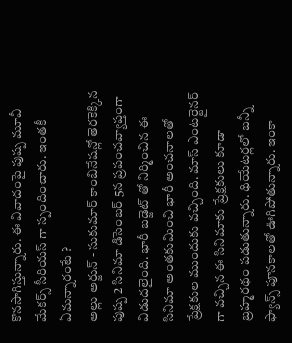కొనసాగిస్తున్నారు. ఈ వివాదంపై పుష్ప మూవీ మేకర్స్ సీరియస్ గా స్పందించారు. ఇంతకీ ఏమన్నారంటే ?
అల్లు అర్జున్ - సుకుమార్ కాంబినేషన్లో తెరకెక్కిన పుష్ప 2 సినిమా డిసెంబర్ 5న ప్రపంచవ్యాప్తంగా విడుదలైంది. భారీ బడ్జెట్ తో నిర్మించిన ఈ సినిమా అంతకుమించి భారీ అంచనాలతో ప్రేక్షకుల ముందుకు వచ్చింది. మాస్ ఎంటర్టైనర్ గా వచ్చిన ఈ సినిమాకు ప్రేక్షకులు కూడా బ్రహ్మరథం పడుతున్నారు. థియేటర్లలో బన్నీ ఫ్యాన్స్ పూనకాలతో ఊగిపోతున్నారు. ఇంకా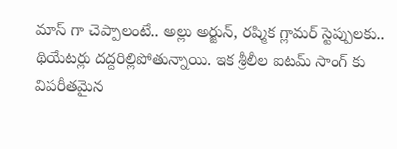మాస్ గా చెప్పాలంటే.. అల్లు అర్జున్, రష్మిక గ్లామర్ స్టెప్పులకు.. థియేటర్లు దద్దరిల్లిపోతున్నాయి. ఇక శ్రీలీల ఐటమ్ సాంగ్ కు విపరీతమైన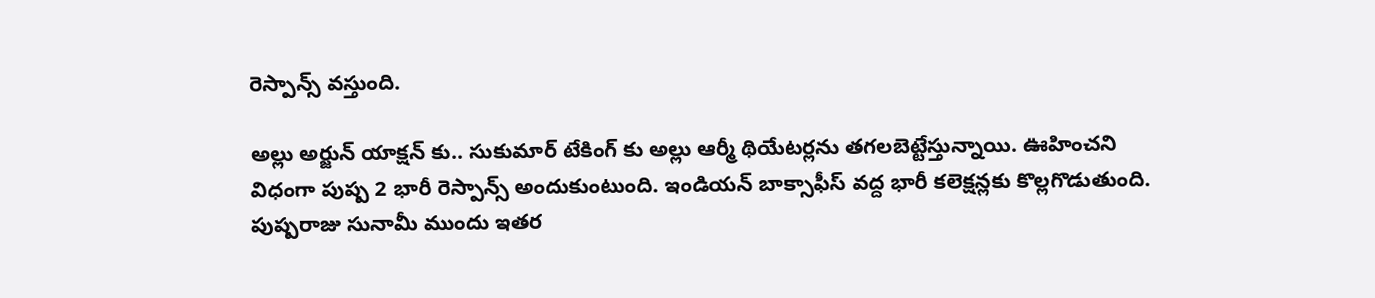రెస్పాన్స్ వస్తుంది.

అల్లు అర్జున్ యాక్షన్ కు.. సుకుమార్ టేకింగ్ కు అల్లు ఆర్మీ థియేటర్లను తగలబెట్టేస్తున్నాయి. ఊహించని విధంగా పుష్ప 2 భారీ రెస్పాన్స్ అందుకుంటుంది. ఇండియన్ బాక్సాఫీస్ వద్ద భారీ కలెక్షన్లకు కొల్లగొడుతుంది. పుష్పరాజు సునామీ ముందు ఇతర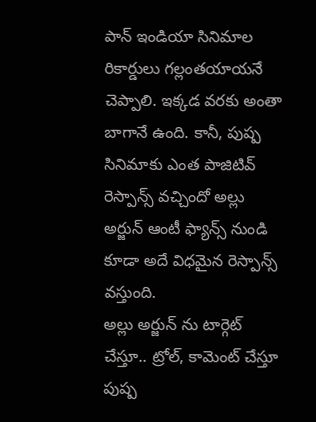పాన్ ఇండియా సినిమాల రికార్డులు గల్లంతయాయనే చెప్పాలి. ఇక్కడ వరకు అంతా బాగానే ఉంది. కానీ, పుష్ప సినిమాకు ఎంత పాజిటివ్ రెస్పాన్స్ వచ్చిందో అల్లు అర్జున్ ఆంటీ ఫ్యాన్స్ నుండి కూడా అదే విధమైన రెస్పాన్స్ వస్తుంది.
అల్లు అర్జున్ ను టార్గెట్ చేస్తూ.. ట్రోల్, కామెంట్ చేస్తూ పుష్ప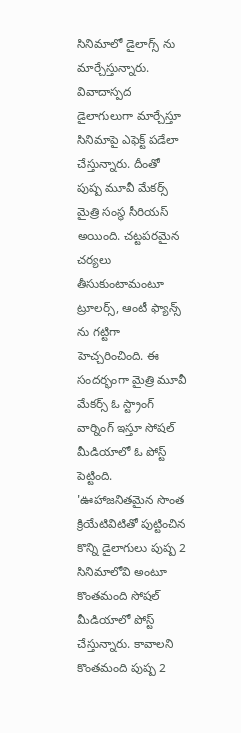సినిమాలో డైలాగ్స్ ను మార్చేస్తున్నారు. వివాదాస్పద డైలాగులుగా మార్చేస్తూ సినిమాపై ఎఫెక్ట్ పడేలా చేస్తున్నారు. దీంతో పుష్ప మూవీ మేకర్స్ మైత్రి సంస్థ సీరియస్ అయింది. చట్టపరమైన చర్యలు తీసుకుంటామంటూ ట్రూలర్స్, ఆంటీ ఫ్యాన్స్ ను గట్టిగా హెచ్చరించింది. ఈ సందర్భంగా మైత్రి మూవీ మేకర్స్ ఓ స్ట్రాంగ్ వార్నింగ్ ఇస్తూ సోషల్ మీడియాలో ఓ పోస్ట్ పెట్టింది.
'ఊహాజనితమైన సొంత క్రియేటివిటితో పుట్టించిన కొన్ని డైలాగులు పుష్ప 2 సినిమాలోవి అంటూ కొంతమంది సోషల్ మీడియాలో పోస్ట్ చేస్తున్నారు. కావాలని కొంతమంది పుష్ప 2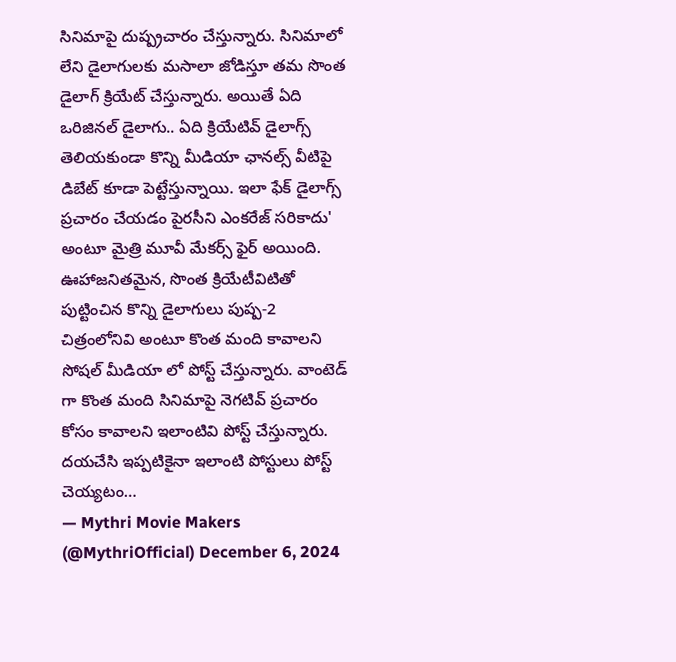సినిమాపై దుష్ప్రచారం చేస్తున్నారు. సినిమాలో లేని డైలాగులకు మసాలా జోడిస్తూ తమ సొంత డైలాగ్ క్రియేట్ చేస్తున్నారు. అయితే ఏది ఒరిజినల్ డైలాగు.. ఏది క్రియేటివ్ డైలాగ్స్ తెలియకుండా కొన్ని మీడియా ఛానల్స్ వీటిపై డిబేట్ కూడా పెట్టేస్తున్నాయి. ఇలా ఫేక్ డైలాగ్స్ ప్రచారం చేయడం పైరసీని ఎంకరేజ్ సరికాదు' అంటూ మైత్రి మూవీ మేకర్స్ ఫైర్ అయింది.
ఊహాజనితమైన, సొంత క్రియేటీవిటితో పుట్టించిన కొన్ని డైలాగులు పుష్ప-2 చిత్రంలోనివి అంటూ కొంత మంది కావాలని సోషల్ మీడియా లో పోస్ట్ చేస్తున్నారు. వాంటెడ్ గా కొంత మంది సినిమాపై నెగటివ్ ప్రచారం కోసం కావాలని ఇలాంటివి పోస్ట్ చేస్తున్నారు. దయచేసి ఇప్పటికైనా ఇలాంటి పోస్టులు పోస్ట్ చెయ్యటం…
— Mythri Movie Makers (@MythriOfficial) December 6, 2024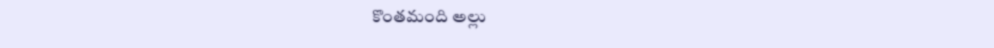కొంతమంది అల్లు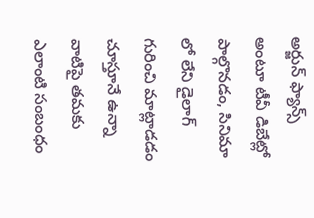అర్జున్ ఫ్యాన్స్ అంటూ టీవీ డిబేట్లో పాల్గొనడం, సినిమా లో లేని డైలాగ్ గురించి మాట్లాడడం చూస్తూనే ఉన్నా వాటిపై తమకు ఎలాంటి సంబంధం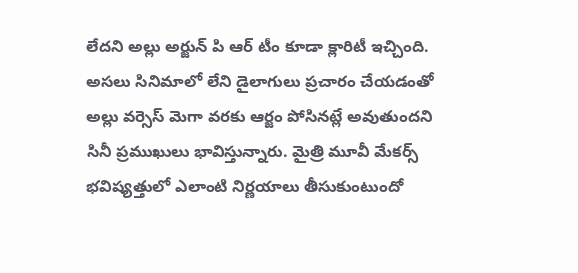లేదని అల్లు అర్జున్ పి ఆర్ టీం కూడా క్లారిటీ ఇచ్చింది. అసలు సినిమాలో లేని డైలాగులు ప్రచారం చేయడంతో అల్లు వర్సెస్ మెగా వరకు ఆర్జం పోసినట్లే అవుతుందని సినీ ప్రముఖులు భావిస్తున్నారు. మైత్రి మూవీ మేకర్స్ భవిష్యత్తులో ఎలాంటి నిర్ణయాలు తీసుకుంటుందో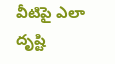వీటిపై ఎలా దృష్టి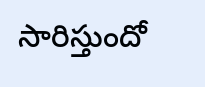సారిస్తుందో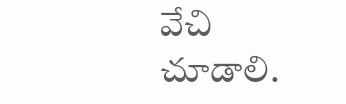వేచి చూడాలి.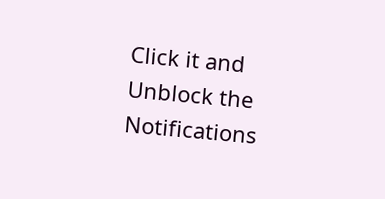Click it and Unblock the Notifications